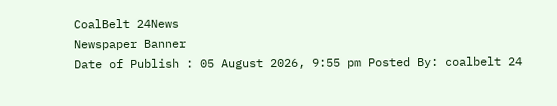CoalBelt 24News
Newspaper Banner
Date of Publish : 05 August 2026, 9:55 pm Posted By: coalbelt 24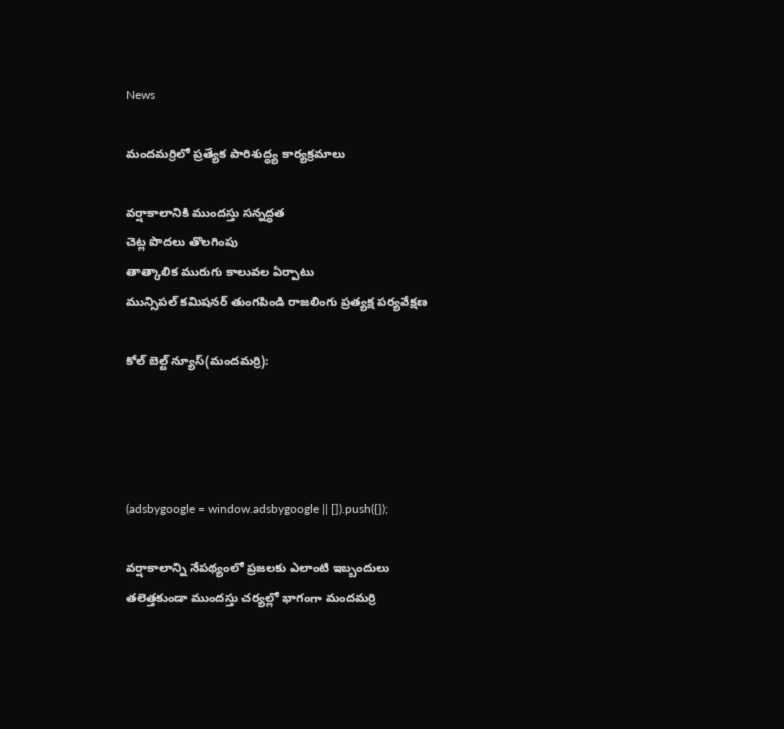News

మందమర్రిలో ప్రత్యేక పారిశుద్ధ్య కార్యక్రమాలు

వర్షాకాలానికి ముందస్తు సన్నద్ధత
చెట్ల పొదలు తొలగింపు
తాత్కాలిక మురుగు కాలువల ఏర్పాటు
మున్సిపల్ కమిషనర్ తుంగపిండి రాజలింగు ప్రత్యక్ష పర్యవేక్షణ

కోల్ బెల్ట్ న్యూస్(మందమర్రి):




(adsbygoogle = window.adsbygoogle || []).push({});

వర్షాకాలాన్ని నేపథ్యంలో ప్రజలకు ఎలాంటి ఇబ్బందులు తలెత్తకుండా ముందస్తు చర్యల్లో భాగంగా మందమర్రి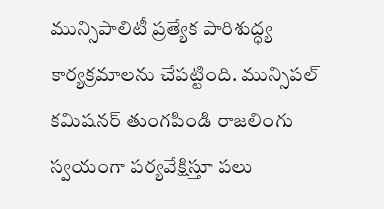మున్సిపాలిటీ ప్రత్యేక పారిశుద్ధ్య కార్యక్రమాలను చేపట్టింది. మున్సిపల్ కమిషనర్ తుంగపిండి రాజలింగు స్వయంగా పర్యవేక్షిస్తూ పలు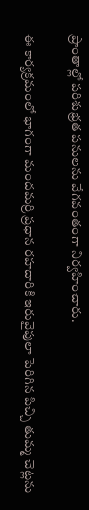ప్రాంతాల్లో పరిశుభ్రత పనులను వేగవంతంగా నిర్వహించారు.

ఈ కార్యక్రమంలో భాగంగా మందమర్రి ప్రధాన రహదారికి ఇరువైపులా పెరిగిన పిచ్చి తుమ్మ చెట్లను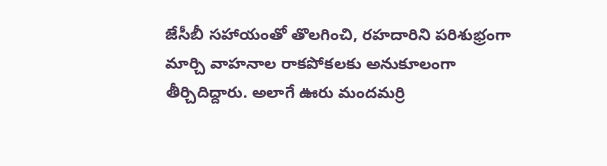జేసీబీ సహాయంతో తొలగించి, రహదారిని పరిశుభ్రంగా మార్చి వాహనాల రాకపోకలకు అనుకూలంగా తీర్చిదిద్దారు. అలాగే ఊరు మందమర్రి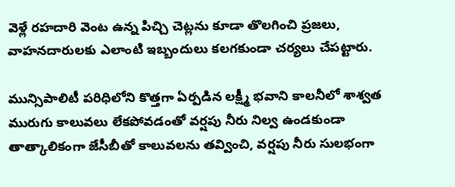వెళ్లే రహదారి వెంట ఉన్న పిచ్చి చెట్లను కూడా తొలగించి ప్రజలు, వాహనదారులకు ఎలాంటి ఇబ్బందులు కలగకుండా చర్యలు చేపట్టారు.

మున్సిపాలిటీ పరిధిలోని కొత్తగా ఏర్పడిన లక్ష్మీ భవాని కాలనీలో శాశ్వత మురుగు కాలువలు లేకపోవడంతో వర్షపు నీరు నిల్వ ఉండకుండా తాత్కాలికంగా జేసీబీతో కాలువలను తవ్వించి, వర్షపు నీరు సులభంగా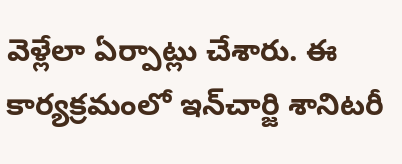వెళ్లేలా ఏర్పాట్లు చేశారు. ఈ కార్యక్రమంలో ఇన్‌చార్జి శానిటరీ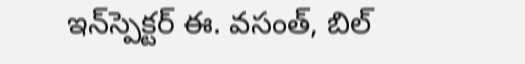ఇన్‌స్పెక్టర్ ఈ. వసంత్, బిల్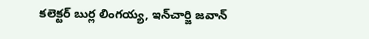కలెక్టర్ బుర్ల లింగయ్య, ఇన్‌చార్జి జవాన్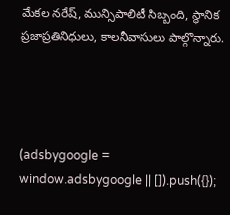మేకల నరేష్, మున్సిపాలిటీ సిబ్బంది, స్థానిక ప్రజాప్రతినిధులు, కాలనీవాసులు పాల్గొన్నారు.




(adsbygoogle = window.adsbygoogle || []).push({});